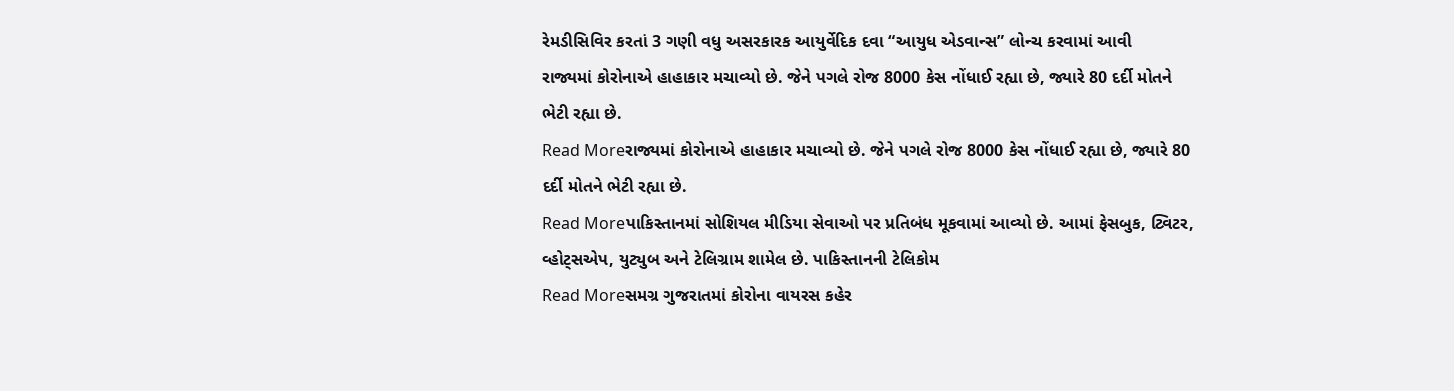રેમડીસિવિર કરતાં 3 ગણી વધુ અસરકારક આયુર્વેદિક દવા “આયુધ એડવાન્સ” લોન્ચ કરવામાં આવી
રાજ્યમાં કોરોનાએ હાહાકાર મચાવ્યો છે. જેને પગલે રોજ 8000 કેસ નોંધાઈ રહ્યા છે, જ્યારે 80 દર્દી મોતને ભેટી રહ્યા છે.
Read Moreરાજ્યમાં કોરોનાએ હાહાકાર મચાવ્યો છે. જેને પગલે રોજ 8000 કેસ નોંધાઈ રહ્યા છે, જ્યારે 80 દર્દી મોતને ભેટી રહ્યા છે.
Read Moreપાકિસ્તાનમાં સોશિયલ મીડિયા સેવાઓ પર પ્રતિબંધ મૂકવામાં આવ્યો છે. આમાં ફેસબુક, ટ્વિટર, વ્હોટ્સએપ, યુટ્યુબ અને ટેલિગ્રામ શામેલ છે. પાકિસ્તાનની ટેલિકોમ
Read Moreસમગ્ર ગુજરાતમાં કોરોના વાયરસ કહેર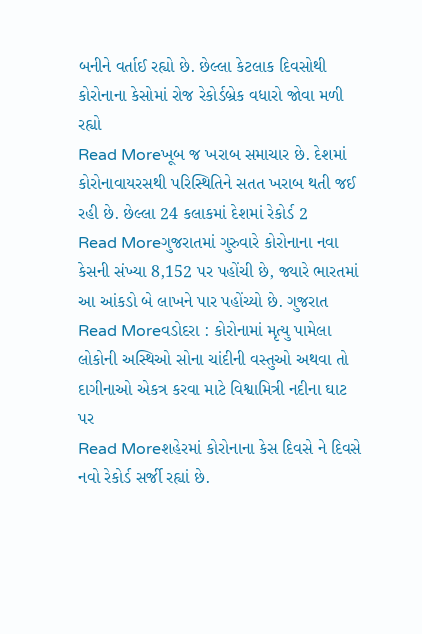બનીને વર્તાઈ રહ્યો છે. છેલ્લા કેટલાક દિવસોથી કોરોનાના કેસોમાં રોજ રેકોર્ડબ્રેક વધારો જોવા મળી રહ્યો
Read Moreખૂબ જ ખરાબ સમાચાર છે. દેશમાં કોરોનાવાયરસથી પરિસ્થિતિને સતત ખરાબ થતી જઈ રહી છે. છેલ્લા 24 કલાકમાં દેશમાં રેકોર્ડ 2
Read Moreગુજરાતમાં ગુરુવારે કોરોનાના નવા કેસની સંખ્યા 8,152 પર પહોંચી છે, જ્યારે ભારતમાં આ આંકડો બે લાખને પાર પહોંચ્યો છે. ગુજરાત
Read Moreવડોદરા : કોરોનામાં મૃત્યુ પામેલા લોકોની અસ્થિઓ સોના ચાંદીની વસ્તુઓ અથવા તો દાગીનાઓ એકત્ર કરવા માટે વિશ્વામિત્રી નદીના ઘાટ પર
Read Moreશહેરમાં કોરોનાના કેસ દિવસે ને દિવસે નવો રેકોર્ડ સર્જી રહ્યાં છે.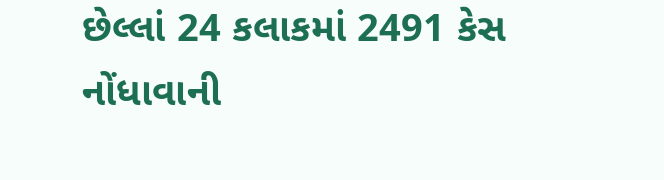છેલ્લાં 24 કલાકમાં 2491 કેસ નોંધાવાની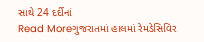સાથે 24 દર્દીનાં
Read Moreગુજરાતમાં હાલમાં રેમડેસિવિર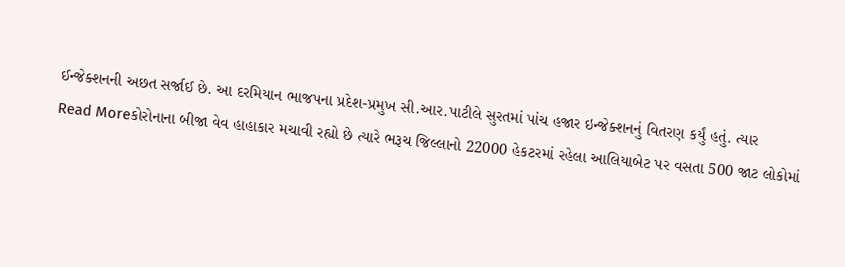ઈન્જેક્શનની અછત સર્જાઈ છે. આ દરમિયાન ભાજપના પ્રદેશ-પ્રમુખ સી.આર.પાટીલે સુરતમાં પાંચ હજાર ઇન્જેક્શનનું વિતરણ કર્યું હતું. ત્યાર
Read Moreકોરોનાના બીજા વેવ હાહાકાર મચાવી રહ્યો છે ત્યારે ભરૂચ જિલ્લાનો 22000 હેકટરમાં રહેલા આલિયાબેટ પર વસતા 500 જાટ લોકોમાં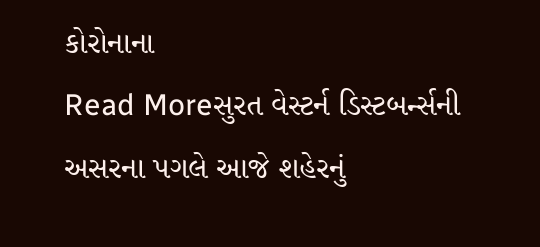કોરોનાના
Read Moreસુરત વેસ્ટર્ન ડિસ્ટબર્ન્સની અસરના પગલે આજે શહેરનું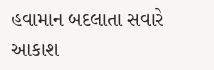હવામાન બદલાતા સવારે આકાશ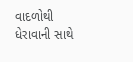વાદળોથી ધેરાવાની સાથે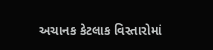અચાનક કેટલાક વિસ્તારોમાં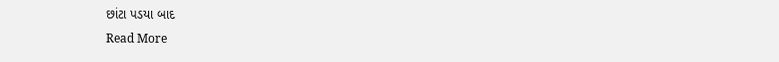છાંટા પડયા બાદ
Read More